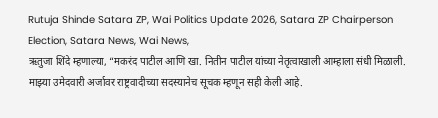Rutuja Shinde Satara ZP, Wai Politics Update 2026, Satara ZP Chairperson Election, Satara News, Wai News,
ऋतुजा शिंदे म्हणाल्या, “मकरंद पाटील आणि खा. नितीन पाटील यांच्या नेतृत्वाखाली आम्हाला संधी मिळाली. माझ्या उमेदवारी अर्जावर राष्ट्रवादीच्या सदस्यानेच सूचक म्हणून सही केली आहे.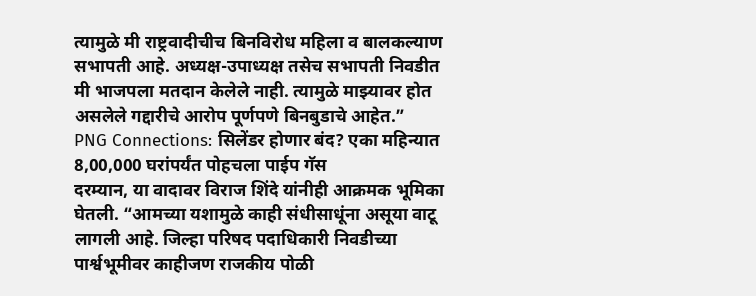त्यामुळे मी राष्ट्रवादीचीच बिनविरोध महिला व बालकल्याण सभापती आहे. अध्यक्ष-उपाध्यक्ष तसेच सभापती निवडीत मी भाजपला मतदान केलेले नाही. त्यामुळे माझ्यावर होत असलेले गद्दारीचे आरोप पूर्णपणे बिनबुडाचे आहेत.”
PNG Connections: सिलेंडर होणार बंद? एका महिन्यात 8,00,000 घरांपर्यंत पोहचला पाईप गॅस
दरम्यान, या वादावर विराज शिंदे यांनीही आक्रमक भूमिका घेतली. “आमच्या यशामुळे काही संधीसाधूंना असूया वाटू लागली आहे. जिल्हा परिषद पदाधिकारी निवडीच्या पार्श्वभूमीवर काहीजण राजकीय पोळी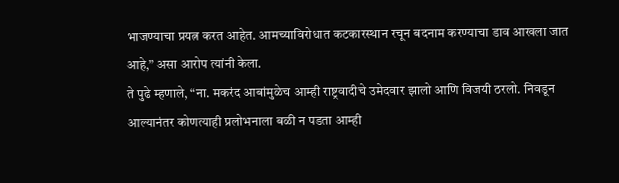भाजण्याचा प्रयत्न करत आहेत. आमच्याविरोधात कटकारस्थान रचून बदनाम करण्याचा डाव आखला जात आहे,” असा आरोप त्यांनी केला.
ते पुढे म्हणाले, “ना. मकरंद आबांमुळेच आम्ही राष्ट्रवादीचे उमेदवार झालो आणि विजयी ठरलो. निवडून आल्यानंतर कोणत्याही प्रलोभनाला बळी न पडता आम्ही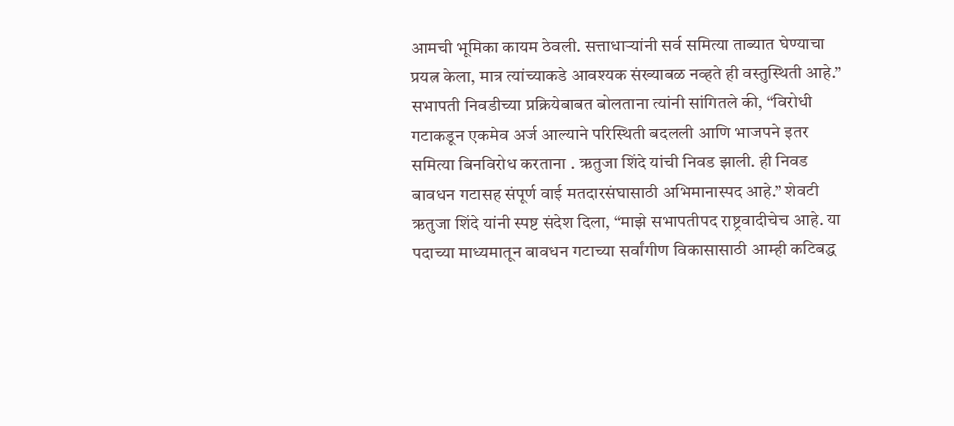आमची भूमिका कायम ठेवली. सत्ताधाऱ्यांनी सर्व समित्या ताब्यात घेण्याचा प्रयत्न केला, मात्र त्यांच्याकडे आवश्यक संख्याबळ नव्हते ही वस्तुस्थिती आहे.”
सभापती निवडीच्या प्रक्रियेबाबत बोलताना त्यांनी सांगितले की, “विरोधी गटाकडून एकमेव अर्ज आल्याने परिस्थिती बदलली आणि भाजपने इतर समित्या बिनविरोध करताना . ऋतुजा शिंदे यांची निवड झाली. ही निवड बावधन गटासह संपूर्ण वाई मतदारसंघासाठी अभिमानास्पद आहे.” शेवटी ऋतुजा शिंदे यांनी स्पष्ट संदेश दिला, “माझे सभापतीपद राष्ट्रवादीचेच आहे. या पदाच्या माध्यमातून बावधन गटाच्या सर्वांगीण विकासासाठी आम्ही कटिबद्ध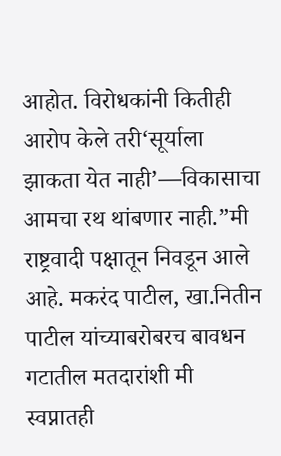आहोत. विरोधकांनी कितीही आरोप केले तरी‘सूर्याला झाकता येत नाही’—विकासाचा आमचा रथ थांबणार नाही.”मी राष्ट्रवादी पक्षातून निवडून आले आहे. मकरंद पाटील, खा.नितीन पाटील यांच्याबरोबरच बावधन गटातील मतदारांशी मी स्वप्नातही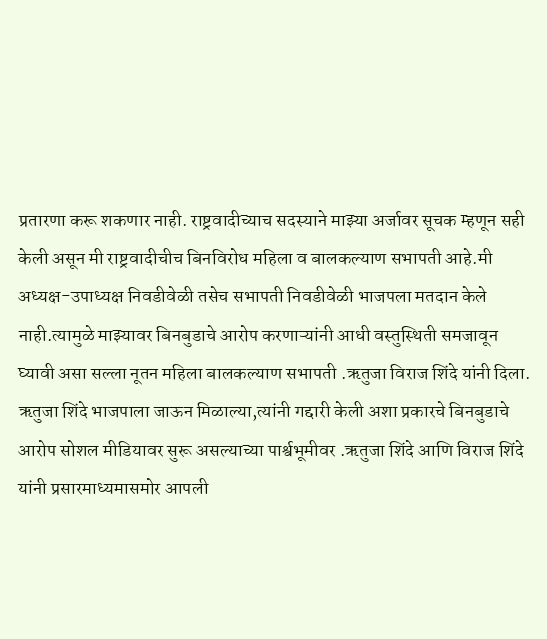प्रतारणा करू शकणार नाही. राष्ट्रवादीच्याच सदस्याने माझ्या अर्जावर सूचक म्हणून सही केली असून मी राष्ट्रवादीचीच बिनविरोध महिला व बालकल्याण सभापती आहे.मी अध्यक्ष-उपाध्यक्ष निवडीवेळी तसेच सभापती निवडीवेळी भाजपला मतदान केले नाही.त्यामुळे माझ्यावर बिनबुडाचे आरोप करणाऱ्यांनी आधी वस्तुस्थिती समजावून घ्यावी असा सल्ला नूतन महिला बालकल्याण सभापती .ऋतुजा विराज शिंदे यांनी दिला. ऋतुजा शिंदे भाजपाला जाऊन मिळाल्या,त्यांनी गद्दारी केली अशा प्रकारचे बिनबुडाचे आरोप सोशल मीडियावर सुरू असल्याच्या पार्श्वभूमीवर .ऋतुजा शिंदे आणि विराज शिंदे यांनी प्रसारमाध्यमासमोर आपली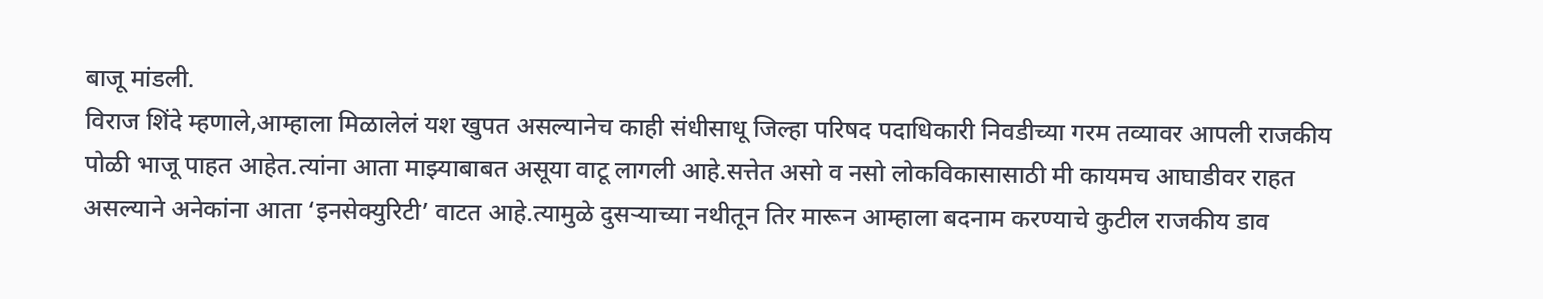बाजू मांडली.
विराज शिंदे म्हणाले,आम्हाला मिळालेलं यश खुपत असल्यानेच काही संधीसाधू जिल्हा परिषद पदाधिकारी निवडीच्या गरम तव्यावर आपली राजकीय पोळी भाजू पाहत आहेत.त्यांना आता माझ्याबाबत असूया वाटू लागली आहे.सत्तेत असो व नसो लोकविकासासाठी मी कायमच आघाडीवर राहत असल्याने अनेकांना आता ‘इनसेक्युरिटी’ वाटत आहे.त्यामुळे दुसऱ्याच्या नथीतून तिर मारून आम्हाला बदनाम करण्याचे कुटील राजकीय डाव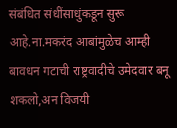संबंधित संधींसाधुंकडून सुरू आहे.ना.मकरंद आबांमुळेच आम्ही बावधन गटाची राष्ट्रवादीचे उमेदवार बनू शकलो,अन विजयी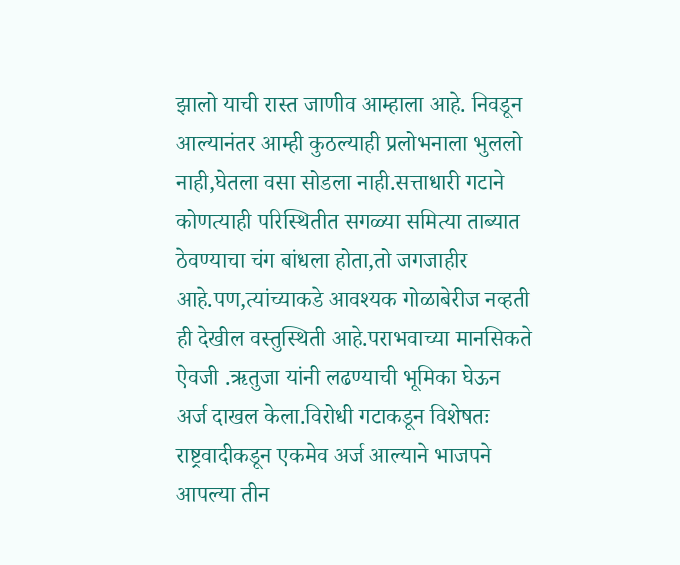झालो याची रास्त जाणीव आम्हाला आहे. निवडून आल्यानंतर आम्ही कुठल्याही प्रलोभनाला भुललो नाही,घेतला वसा सोडला नाही.सत्ताधारी गटाने कोणत्याही परिस्थितीत सगळ्या समित्या ताब्यात ठेवण्याचा चंग बांधला होता,तो जगजाहीर आहे.पण,त्यांच्याकडे आवश्यक गोळाबेरीज नव्हती ही देखील वस्तुस्थिती आहे.पराभवाच्या मानसिकते ऐवजी .ऋतुजा यांनी लढण्याची भूमिका घेऊन अर्ज दाखल केला.विरोधी गटाकडून विशेषतः राष्ट्रवादीकडून एकमेव अर्ज आल्याने भाजपने आपल्या तीन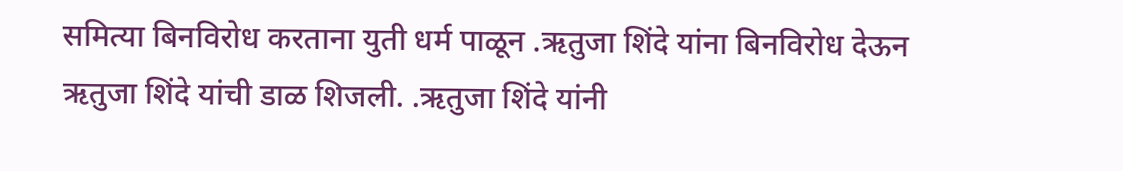समित्या बिनविरोध करताना युती धर्म पाळून .ऋतुजा शिंदे यांना बिनविरोध देऊन ऋतुजा शिंदे यांची डाळ शिजली. .ऋतुजा शिंदे यांनी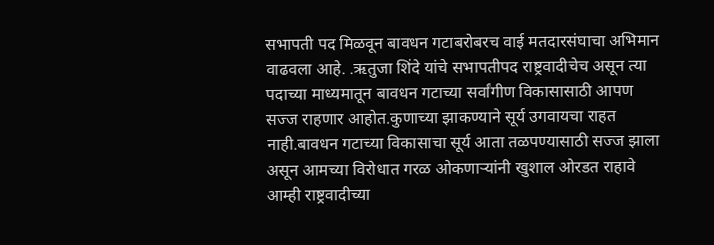सभापती पद मिळवून बावधन गटाबरोबरच वाई मतदारसंघाचा अभिमान वाढवला आहे. .ऋतुजा शिंदे यांचे सभापतीपद राष्ट्रवादीचेच असून त्या पदाच्या माध्यमातून बावधन गटाच्या सर्वांगीण विकासासाठी आपण सज्ज राहणार आहोत.कुणाच्या झाकण्याने सूर्य उगवायचा राहत नाही.बावधन गटाच्या विकासाचा सूर्य आता तळपण्यासाठी सज्ज झाला असून आमच्या विरोधात गरळ ओकणाऱ्यांनी खुशाल ओरडत राहावे आम्ही राष्ट्रवादीच्या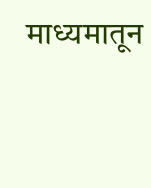माध्यमातून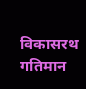विकासरथ गतिमान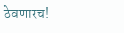ठेवणारच!